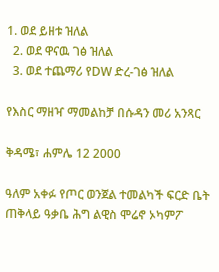1. ወደ ይዘቱ ዝለል
  2. ወደ ዋናዉ ገፅ ዝለል
  3. ወደ ተጨማሪ የDW ድረ-ገፅ ዝለል

የእስር ማዘዣ ማመልከቻ በሱዳን መሪ አንጻር

ቅዳሜ፣ ሐምሌ 12 2000

ዓለም አቀፉ የጦር ወንጀል ተመልካች ፍርድ ቤት ጠቅላይ ዓቃቤ ሕግ ልዊስ ሞሬኖ ኦካምፖ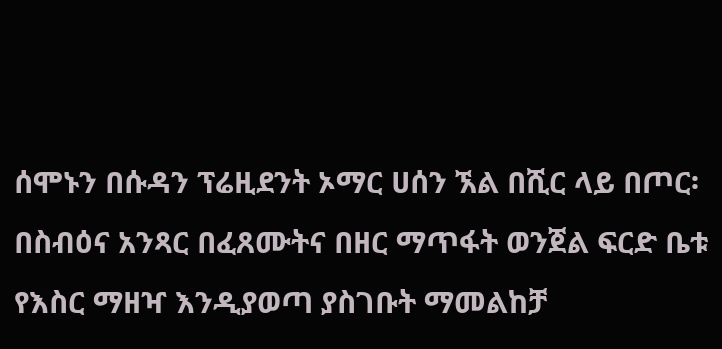ሰሞኑን በሱዳን ፕሬዚደንት ኦማር ሀሰን ኧል በሺር ላይ በጦር፡ በስብዕና አንጻር በፈጸሙትና በዘር ማጥፋት ወንጀል ፍርድ ቤቱ የእስር ማዘዣ እንዲያወጣ ያስገቡት ማመልከቻ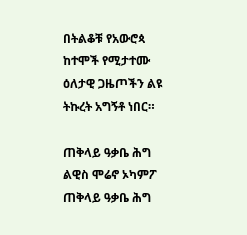በትልቆቹ የአውሮጳ ከተሞች የሚታተሙ ዕለታዊ ጋዜጦችን ልዩ ትኩረት አግኝቶ ነበር።

ጠቅላይ ዓቃቤ ሕግ ልዊስ ሞሬኖ ኦካምፖ
ጠቅላይ ዓቃቤ ሕግ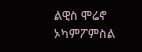ልዊስ ሞሬኖ ኦካምፖምስል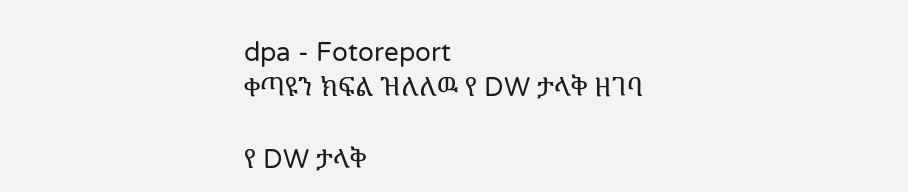dpa - Fotoreport
ቀጣዩን ክፍል ዝለለዉ የ DW ታላቅ ዘገባ

የ DW ታላቅ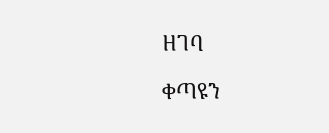ዘገባ

ቀጣዩን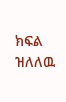ክፍል ዝለለዉ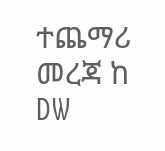ተጨማሪ መረጃ ከ DW